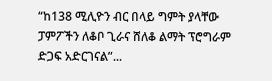“ከ138 ሚሊዮን ብር በላይ ግምት ያላቸው ፓምፖችን ለቆቦ ጊራና ሸለቆ ልማት ፕሮግራም ድጋፍ አድርገናል”...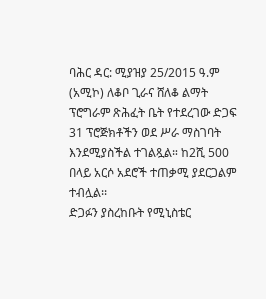ባሕር ዳር: ሚያዝያ 25/2015 ዓ.ም (አሚኮ) ለቆቦ ጊራና ሸለቆ ልማት ፕሮግራም ጽሕፈት ቤት የተደረገው ድጋፍ 31 ፕሮጅክቶችን ወደ ሥራ ማስገባት እንደሚያስችል ተገልጿል። ከ2ሺ 500 በላይ አርሶ አደሮች ተጠቃሚ ያደርጋልም ተብሏል፡፡
ድጋፉን ያስረከቡት የሚኒስቴር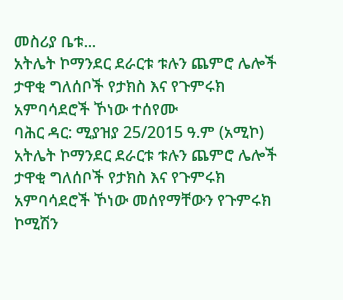መስሪያ ቤቱ...
አትሌት ኮማንደር ደራርቱ ቱሉን ጨምሮ ሌሎች ታዋቂ ግለሰቦች የታክስ እና የጉምሩክ አምባሳደሮች ኾነው ተሰየሙ
ባሕር ዳር: ሚያዝያ 25/2015 ዓ.ም (አሚኮ) አትሌት ኮማንደር ደራርቱ ቱሉን ጨምሮ ሌሎች ታዋቂ ግለሰቦች የታክስ እና የጉምሩክ አምባሳደሮች ኾነው መሰየማቸውን የጉምሩክ ኮሚሽን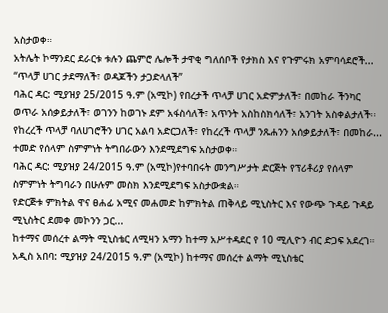አስታወቀ።
አትሌት ኮማንደር ደራርቱ ቱሉን ጨምሮ ሌሎች ታዋቂ ግለሰቦች የታክስ እና የጉምሩክ አምባሳደሮች...
“ጥላቻ ሀገር ታደማለች፣ ወዳጆችን ታጋድላለች”
ባሕር ዳር: ሚያዝያ 25/2015 ዓ.ም (አሚኮ) የበረታች ጥላቻ ሀገር አድምታለች፣ በመከራ ችንካር ወጥራ አሰቃይታለች፣ ወገንን ከወገኑ ደም አፋስሳለች፣ አጥንት አስከስክሳለች፣ አንገት አስቀልታለች፡፡ የከረረች ጥላቻ ባለሀገሮችን ሀገር አልባ አድርጋለች፣ የከረረች ጥላቻ ንጹሐንን አሰቃይታለች፣ በመከራ...
ተመድ የሰላም ስምምነት ትግበራውን እንደሚደግፍ አስታወቀ።
ባሕር ዳር: ሚያዝያ 24/2015 ዓ.ም (አሚኮ)የተባበሩት መንግሥታት ድርጅት የፕሪቶሪያ የሰላም ስምምነት ትግባራን በሁሉም መስክ እንደሚደግፍ አስታውቋል።
የድርጅቱ ምክትል ዋና ፀሐፊ አሚና መሐመድ ከምክትል ጠቅላይ ሚኒስትር እና የውጭ ጉዳይ ጉዳይ ሚኒስትር ደመቀ መኮንን ጋር...
ከተማና መሰረተ ልማት ሚኒስቴር ለሚዛን አማን ከተማ አሥተዳደር የ 10 ሚሊዮን ብር ድጋፍ አደረገ።
አዲስ አበባ: ሚያዝያ 24/2015 ዓ.ም (አሚኮ) ከተማና መሰረተ ልማት ሚኒስቴር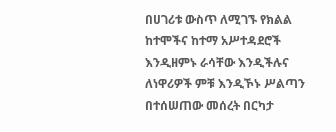በሀገሪቱ ውስጥ ለሚገኙ የክልል ከተሞችና ከተማ አሥተዳደሮች እንዲዘምኑ ራሳቸው እንዲችሉና ለነዋሪዎች ምቹ እንዲኾኑ ሥልጣን በተሰሠጠው መሰረት በርካታ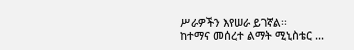ሥራዎችን እየሠራ ይገኛል፡፡
ከተማና መሰረተ ልማት ሚኒስቴር ...